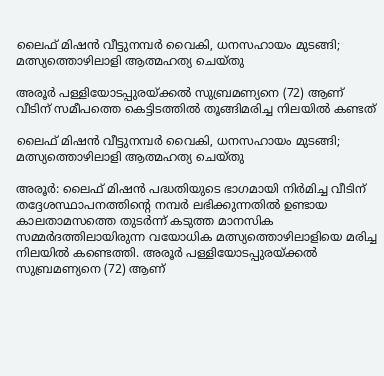ലൈഫ് മിഷൻ വീട്ടുനമ്പർ വൈകി, ധനസഹായം മുടങ്ങി; മത്സ്യത്തൊഴിലാളി ആത്മഹത്യ ചെയ്തു

അരൂർ പള്ളിയോടപ്പുരയ്ക്കൽ സുബ്രമണ്യനെ (72) ആണ് വീടിന് സമീപത്തെ കെട്ടിടത്തിൽ തൂങ്ങിമരിച്ച നിലയിൽ കണ്ടത്

ലൈഫ് മിഷൻ വീട്ടുനമ്പർ വൈകി, ധനസഹായം മുടങ്ങി; മത്സ്യത്തൊഴിലാളി ആത്മഹത്യ ചെയ്തു

അരൂർ: ലൈഫ് മിഷൻ പദ്ധതിയുടെ ഭാഗമായി നിർമിച്ച വീടിന് തദ്ദേശസ്ഥാപനത്തിന്റെ നമ്പർ ലഭിക്കുന്നതിൽ ഉണ്ടായ കാലതാമസത്തെ തുടർന്ന് കടുത്ത മാനസിക സമ്മർദത്തിലായിരുന്ന വയോധിക മത്സ്യത്തൊഴിലാളിയെ മരിച്ച നിലയിൽ കണ്ടെത്തി. അരൂർ പള്ളിയോടപ്പുരയ്ക്കൽ സുബ്രമണ്യനെ (72) ആണ്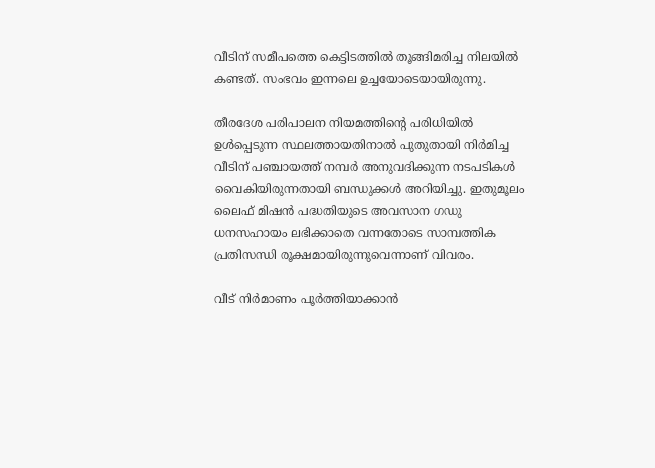വീടിന് സമീപത്തെ കെട്ടിടത്തിൽ തൂങ്ങിമരിച്ച നിലയിൽ കണ്ടത്. സംഭവം ഇന്നലെ ഉച്ചയോടെയായിരുന്നു.

തീരദേശ പരിപാലന നിയമത്തിന്റെ പരിധിയിൽ ഉൾപ്പെടുന്ന സ്ഥലത്തായതിനാൽ പുതുതായി നിർമിച്ച വീടിന് പഞ്ചായത്ത് നമ്പർ അനുവദിക്കുന്ന നടപടികൾ വൈകിയിരുന്നതായി ബന്ധുക്കൾ അറിയിച്ചു. ഇതുമൂലം ലൈഫ് മിഷൻ പദ്ധതിയുടെ അവസാന ഗഡു ധനസഹായം ലഭിക്കാതെ വന്നതോടെ സാമ്പത്തിക പ്രതിസന്ധി രൂക്ഷമായിരുന്നുവെന്നാണ് വിവരം.

വീട് നിർമാണം പൂർത്തിയാക്കാൻ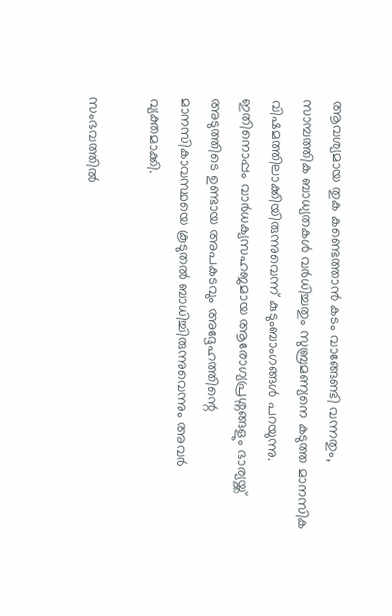ആവശ്യമായ തുക കണ്ടെത്താൻ കടം വാങ്ങേണ്ടി വന്നതും, സാമ്പത്തിക ബാധ്യതകൾ വർധിച്ചതും സുബ്രമണ്യനെ കടുത്ത മാനസിക വിഷമത്തിലാക്കിയിരുന്നുവെന്ന് കുടുംബാംഗങ്ങൾ പറയുന്നു. ഇതിനൊപ്പം വാർധക്യസഹജമായ ആരോഗ്യപ്രശ്നങ്ങളും ഭാര്യയ്ക്ക് അടുത്തിടെ ഉണ്ടായ അപകടവും അദ്ദേഹത്തിന്റെ മാനസികാവസ്ഥയെ കൂടുതൽ ബാധിച്ചിരുന്നുവെന്നും അവർ വ്യക്തമാക്കി.

സംഭവത്തിൽ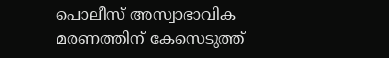പൊലീസ് അസ്വാഭാവിക മരണത്തിന് കേസെടുത്ത്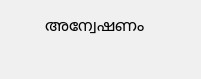അന്വേഷണം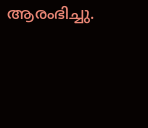ആരംഭിച്ചു.